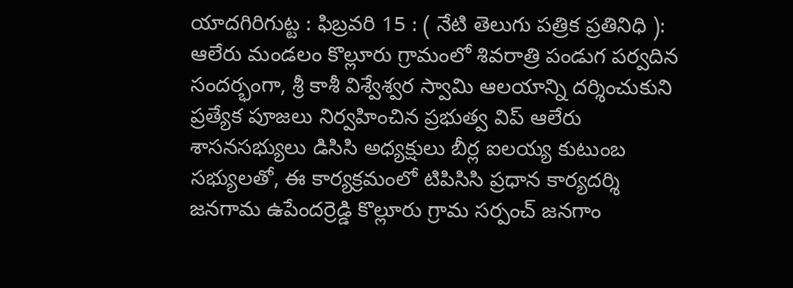యాదగిరిగుట్ట : ఫిబ్రవరి 15 : ( నేటి తెలుగు పత్రిక ప్రతినిధి ): ఆలేరు మండలం కొల్లూరు గ్రామంలో శివరాత్రి పండుగ పర్వదిన సందర్భంగా, శ్రీ కాశీ విశ్వేశ్వర స్వామి ఆలయాన్ని దర్శించుకుని ప్రత్యేక పూజలు నిర్వహించిన ప్రభుత్వ విప్ ఆలేరు శాసనసభ్యులు డిసిసి అధ్యక్షులు బీర్ల ఐలయ్య కుటుంబ సభ్యులతో, ఈ కార్యక్రమంలో టిపిసిసి ప్రధాన కార్యదర్శి జనగామ ఉపేందర్రెడ్డి కొల్లూరు గ్రామ సర్పంచ్ జనగాం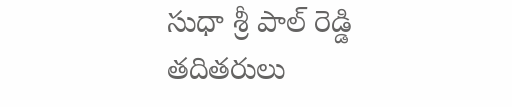సుధా శ్రీ పాల్ రెడ్డి తదితరులు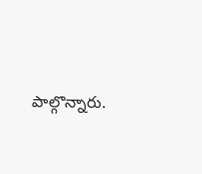పాల్గొన్నారు.